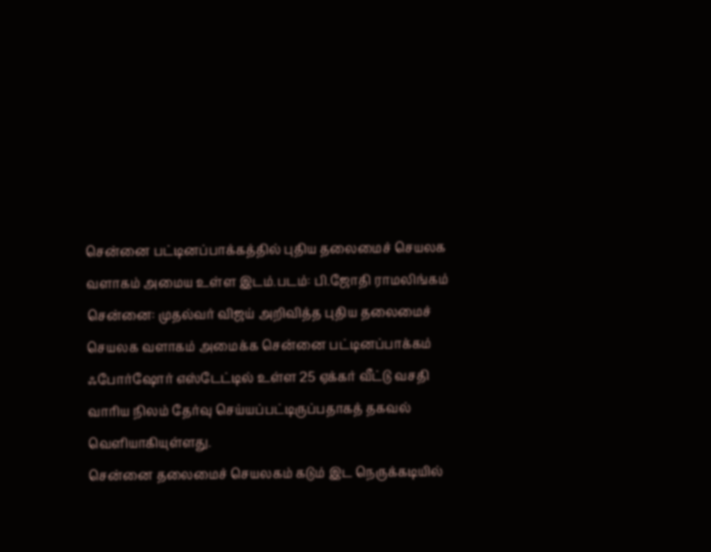சென்னை பட்டினப்பாக்கத்தில் புதிய தலைமைச் செயலக வளாகம் அமைய உள்ள இடம்.படம்: பி.ஜோதி ராமலிங்கம்
சென்னை: முதல்வர் விஜய் அறிவித்த புதிய தலைமைச் செயலக வளாகம் அமைக்க சென்னை பட்டினப்பாக்கம் ஃபோர்ஷோர் எஸ்டேட்டில் உள்ள 25 ஏக்கர் வீட்டு வசதி வாரிய நிலம் தேர்வு செய்யப்பட்டிருப்பதாகத் தகவல் வெளியாகியுள்ளது.
சென்னை தலைமைச் செயலகம் கடும் இட நெருக்கடியில்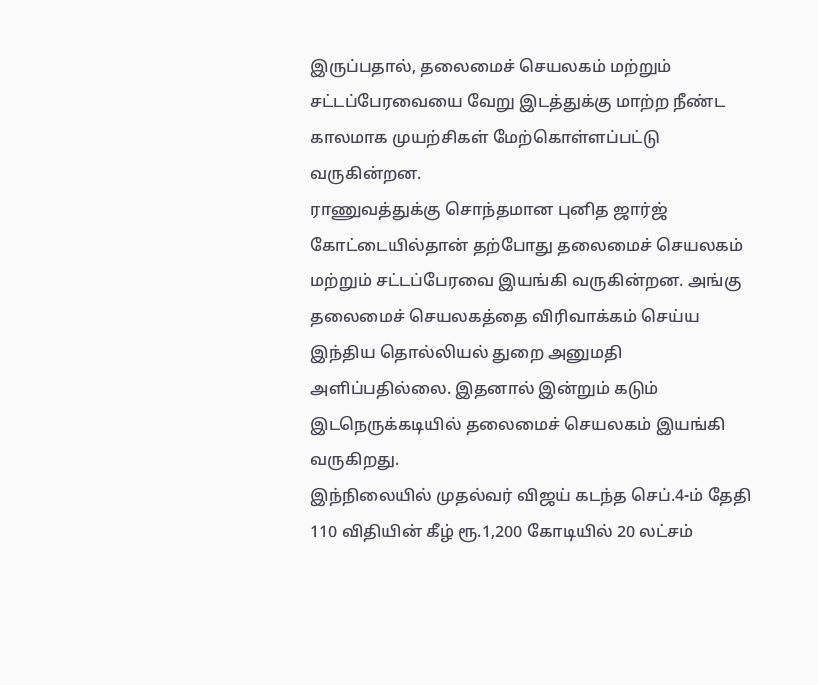இருப்பதால், தலைமைச் செயலகம் மற்றும் சட்டப்பேரவையை வேறு இடத்துக்கு மாற்ற நீண்ட காலமாக முயற்சிகள் மேற்கொள்ளப்பட்டு வருகின்றன.
ராணுவத்துக்கு சொந்தமான புனித ஜார்ஜ் கோட்டையில்தான் தற்போது தலைமைச் செயலகம் மற்றும் சட்டப்பேரவை இயங்கி வருகின்றன. அங்கு தலைமைச் செயலகத்தை விரிவாக்கம் செய்ய இந்திய தொல்லியல் துறை அனுமதி அளிப்பதில்லை. இதனால் இன்றும் கடும் இடநெருக்கடியில் தலைமைச் செயலகம் இயங்கி வருகிறது.
இந்நிலையில் முதல்வர் விஜய் கடந்த செப்.4-ம் தேதி 110 விதியின் கீழ் ரூ.1,200 கோடியில் 20 லட்சம்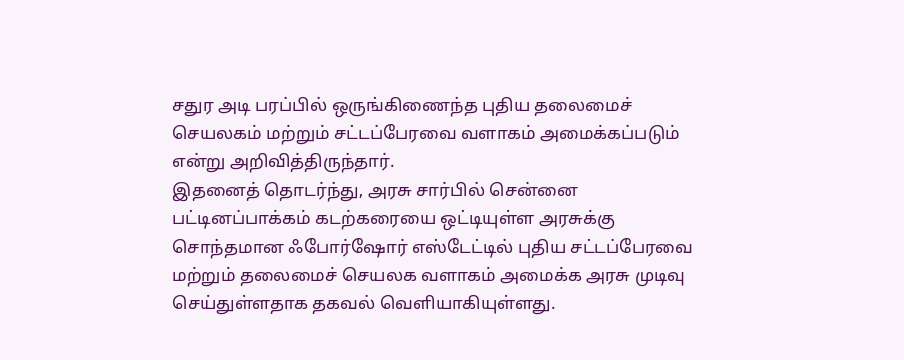சதுர அடி பரப்பில் ஒருங்கிணைந்த புதிய தலைமைச் செயலகம் மற்றும் சட்டப்பேரவை வளாகம் அமைக்கப்படும் என்று அறிவித்திருந்தார்.
இதனைத் தொடர்ந்து, அரசு சார்பில் சென்னை பட்டினப்பாக்கம் கடற்கரையை ஒட்டியுள்ள அரசுக்கு சொந்தமான ஃபோர்ஷோர் எஸ்டேட்டில் புதிய சட்டப்பேரவை மற்றும் தலைமைச் செயலக வளாகம் அமைக்க அரசு முடிவு செய்துள்ளதாக தகவல் வெளியாகியுள்ளது.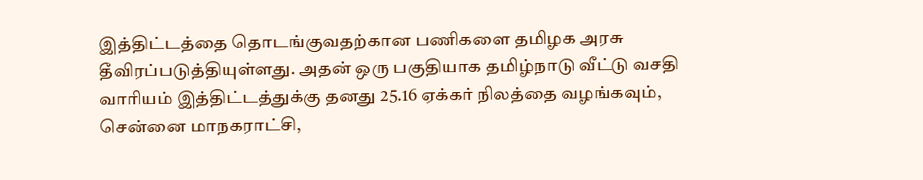இத்திட்டத்தை தொடங்குவதற்கான பணிகளை தமிழக அரசு தீவிரப்படுத்தியுள்ளது. அதன் ஒரு பகுதியாக தமிழ்நாடு வீட்டு வசதி வாரியம் இத்திட்டத்துக்கு தனது 25.16 ஏக்கர் நிலத்தை வழங்கவும், சென்னை மாநகராட்சி,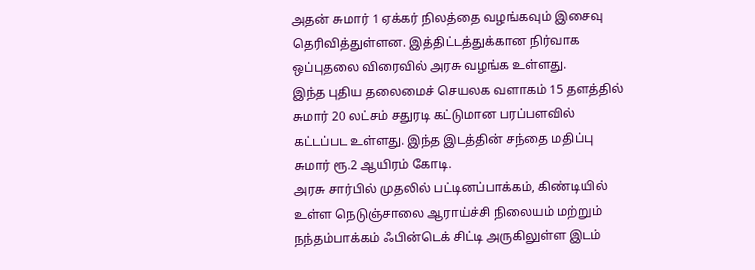அதன் சுமார் 1 ஏக்கர் நிலத்தை வழங்கவும் இசைவு தெரிவித்துள்ளன. இத்திட்டத்துக்கான நிர்வாக ஒப்புதலை விரைவில் அரசு வழங்க உள்ளது.
இந்த புதிய தலைமைச் செயலக வளாகம் 15 தளத்தில் சுமார் 20 லட்சம் சதுரடி கட்டுமான பரப்பளவில் கட்டப்பட உள்ளது. இந்த இடத்தின் சந்தை மதிப்பு சுமார் ரூ.2 ஆயிரம் கோடி.
அரசு சார்பில் முதலில் பட்டினப்பாக்கம், கிண்டியில் உள்ள நெடுஞ்சாலை ஆராய்ச்சி நிலையம் மற்றும் நந்தம்பாக்கம் ஃபின்டெக் சிட்டி அருகிலுள்ள இடம்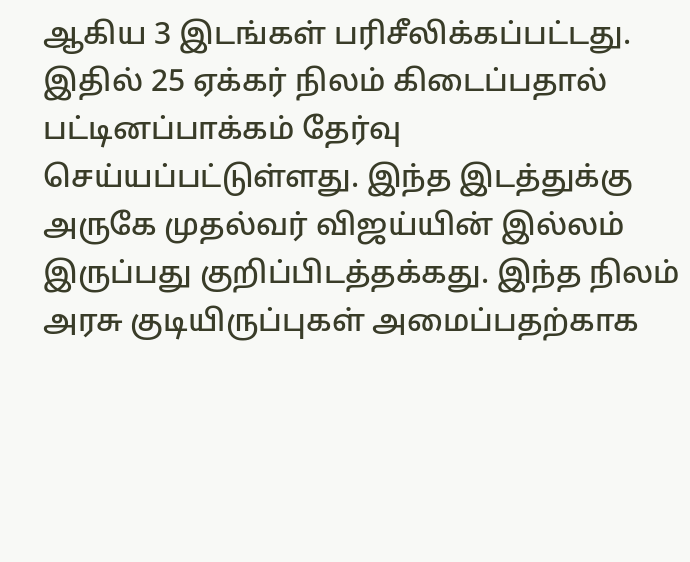ஆகிய 3 இடங்கள் பரிசீலிக்கப்பட்டது. இதில் 25 ஏக்கர் நிலம் கிடைப்பதால் பட்டினப்பாக்கம் தேர்வு செய்யப்பட்டுள்ளது. இந்த இடத்துக்கு அருகே முதல்வர் விஜய்யின் இல்லம் இருப்பது குறிப்பிடத்தக்கது. இந்த நிலம் அரசு குடியிருப்புகள் அமைப்பதற்காக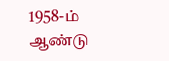1958-ம் ஆண்டு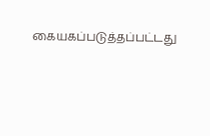கையகப்படுத்தப்பட்டது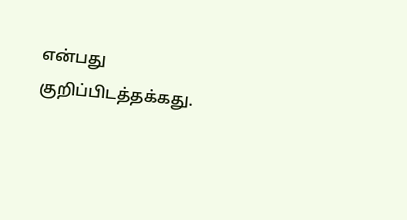என்பது குறிப்பிடத்தக்கது.